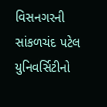વિસનગરની સાંકળચંદ પટેલ યુનિવર્સિટીનો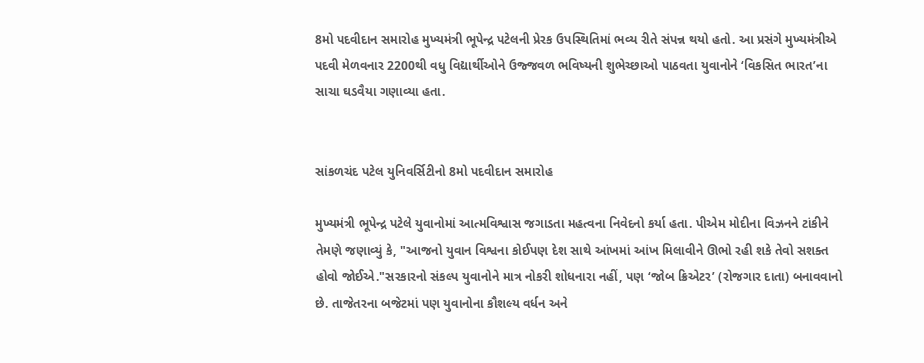8મો પદવીદાન સમારોહ મુખ્યમંત્રી ભૂપેન્દ્ર પટેલની પ્રેરક ઉપસ્થિતિમાં ભવ્ય રીતે સંપન્ન થયો હતો. આ પ્રસંગે મુખ્યમંત્રીએ પદવી મેળવનાર 2200થી વધુ વિદ્યાર્થીઓને ઉજ્જવળ ભવિષ્યની શુભેચ્છાઓ પાઠવતા યુવાનોને ‘વિકસિત ભારત’ના સાચા ઘડવૈયા ગણાવ્યા હતા.


સાંકળચંદ પટેલ યુનિવર્સિટીનો 8મો પદવીદાન સમારોહ

મુખ્યમંત્રી ભૂપેન્દ્ર પટેલે યુવાનોમાં આત્મવિશ્વાસ જગાડતા મહત્વના નિવેદનો કર્યા હતા. પીએમ મોદીના વિઝનને ટાંકીને તેમણે જણાવ્યું કે, "આજનો યુવાન વિશ્વના કોઈપણ દેશ સાથે આંખમાં આંખ મિલાવીને ઊભો રહી શકે તેવો સશક્ત હોવો જોઈએ."સરકારનો સંકલ્પ યુવાનોને માત્ર નોકરી શોધનારા નહીં, પણ ‘જોબ ક્રિએટર’ (રોજગાર દાતા) બનાવવાનો છે. તાજેતરના બજેટમાં પણ યુવાનોના કૌશલ્ય વર્ધન અને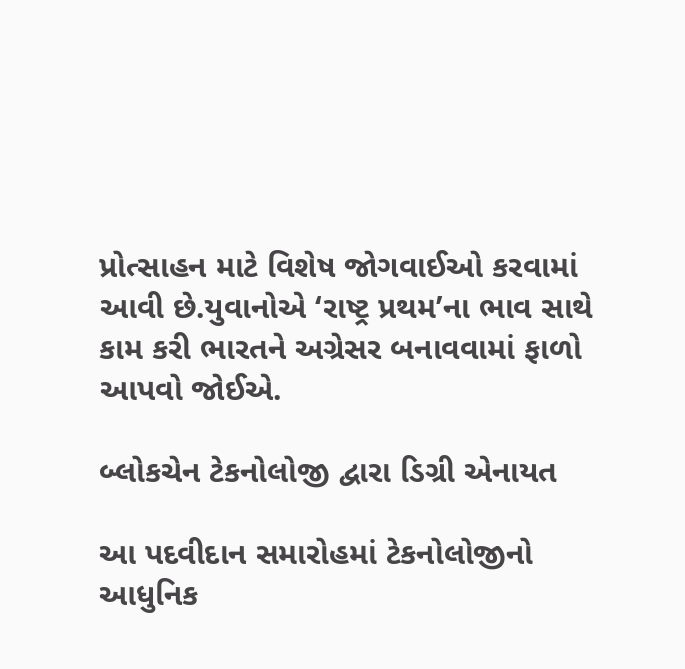પ્રોત્સાહન માટે વિશેષ જોગવાઈઓ કરવામાં આવી છે.યુવાનોએ ‘રાષ્ટ્ર પ્રથમ’ના ભાવ સાથે કામ કરી ભારતને અગ્રેસર બનાવવામાં ફાળો આપવો જોઈએ.

બ્લોકચેન ટેકનોલોજી દ્વારા ડિગ્રી એનાયત

આ પદવીદાન સમારોહમાં ટેકનોલોજીનો આધુનિક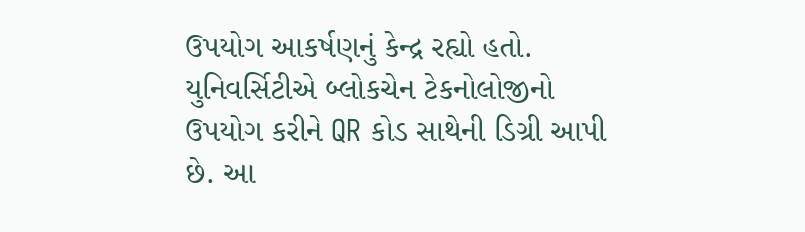ઉપયોગ આકર્ષણનું કેન્દ્ર રહ્યો હતો. યુનિવર્સિટીએ બ્લોકચેન ટેકનોલોજીનો ઉપયોગ કરીને QR કોડ સાથેની ડિગ્રી આપી છે. આ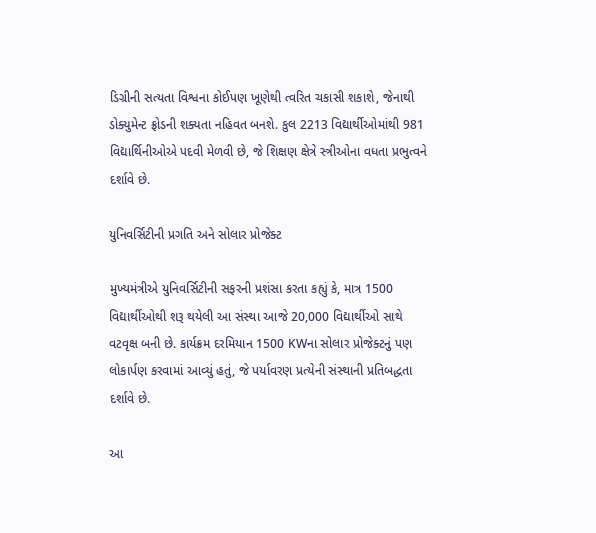ડિગ્રીની સત્યતા વિશ્વના કોઈપણ ખૂણેથી ત્વરિત ચકાસી શકાશે, જેનાથી ડોક્યુમેન્ટ ફ્રોડની શક્યતા નહિવત બનશે. કુલ 2213 વિદ્યાર્થીઓમાંથી 981 વિદ્યાર્થિનીઓએ પદવી મેળવી છે, જે શિક્ષણ ક્ષેત્રે સ્ત્રીઓના વધતા પ્રભુત્વને દર્શાવે છે.

યુનિવર્સિટીની પ્રગતિ અને સોલાર પ્રોજેક્ટ

મુખ્યમંત્રીએ યુનિવર્સિટીની સફરની પ્રશંસા કરતા કહ્યું કે, માત્ર 1500 વિદ્યાર્થીઓથી શરૂ થયેલી આ સંસ્થા આજે 20,000 વિદ્યાર્થીઓ સાથે વટવૃક્ષ બની છે. કાર્યક્રમ દરમિયાન 1500 KWના સોલાર પ્રોજેક્ટનું પણ લોકાર્પણ કરવામાં આવ્યું હતું, જે પર્યાવરણ પ્રત્યેની સંસ્થાની પ્રતિબદ્ધતા દર્શાવે છે.

આ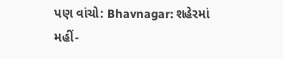પણ વાંચો: Bhavnagar: શહેરમાં મહીં-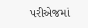પરીએજમાં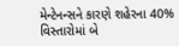મેન્ટેનન્સને કારણે શહેરના 40% વિસ્તારોમાં બે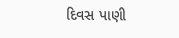દિવસ પાણી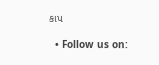કાપ

  • Follow us on: